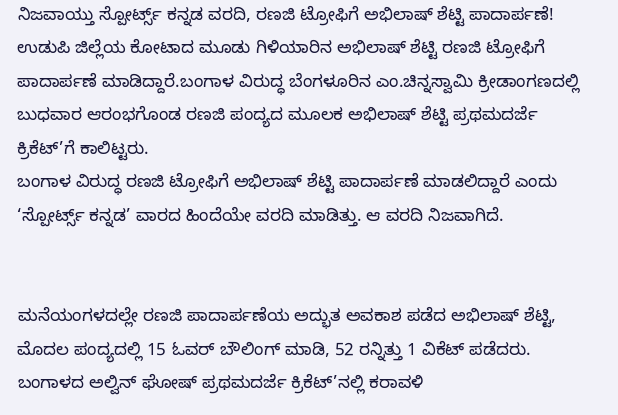ನಿಜವಾಯ್ತು ಸ್ಪೋರ್ಟ್ಸ್ ಕನ್ನಡ ವರದಿ, ರಣಜಿ ಟ್ರೋಫಿಗೆ ಅಭಿಲಾಷ್ ಶೆಟ್ಟಿ ಪಾದಾರ್ಪಣೆ!
ಉಡುಪಿ ಜಿಲ್ಲೆಯ ಕೋಟಾದ ಮೂಡು ಗಿಳಿಯಾರಿನ ಅಭಿಲಾಷ್ ಶೆಟ್ಟಿ ರಣಜಿ ಟ್ರೋಫಿಗೆ ಪಾದಾರ್ಪಣೆ ಮಾಡಿದ್ದಾರೆ.ಬಂಗಾಳ ವಿರುದ್ಧ ಬೆಂಗಳೂರಿನ ಎಂ.ಚಿನ್ನಸ್ವಾಮಿ ಕ್ರೀಡಾಂಗಣದಲ್ಲಿ ಬುಧವಾರ ಆರಂಭಗೊಂಡ ರಣಜಿ ಪಂದ್ಯದ ಮೂಲಕ ಅಭಿಲಾಷ್ ಶೆಟ್ಟಿ ಪ್ರಥಮದರ್ಜೆ ಕ್ರಿಕೆಟ್’ಗೆ ಕಾಲಿಟ್ಟರು.
ಬಂಗಾಳ ವಿರುದ್ಧ ರಣಜಿ ಟ್ರೋಫಿಗೆ ಅಭಿಲಾಷ್ ಶೆಟ್ಟಿ ಪಾದಾರ್ಪಣೆ ಮಾಡಲಿದ್ದಾರೆ ಎಂದು ‘ಸ್ಪೋರ್ಟ್ಸ್ ಕನ್ನಡ’ ವಾರದ ಹಿಂದೆಯೇ ವರದಿ ಮಾಡಿತ್ತು. ಆ ವರದಿ ನಿಜವಾಗಿದೆ.


ಮನೆಯಂಗಳದಲ್ಲೇ ರಣಜಿ ಪಾದಾರ್ಪಣೆಯ ಅದ್ಭುತ ಅವಕಾಶ ಪಡೆದ ಅಭಿಲಾಷ್ ಶೆಟ್ಟಿ, ಮೊದಲ ಪಂದ್ಯದಲ್ಲಿ 15 ಓವರ್ ಬೌಲಿಂಗ್ ಮಾಡಿ, 52 ರನ್ನಿತ್ತು 1 ವಿಕೆಟ್ ಪಡೆದರು. ಬಂಗಾಳದ ಅಲ್ವಿನ್ ಘೋಷ್ ಪ್ರಥಮದರ್ಜೆ ಕ್ರಿಕೆಟ್’ನಲ್ಲಿ ಕರಾವಳಿ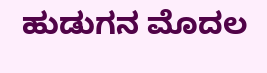ಹುಡುಗನ ಮೊದಲ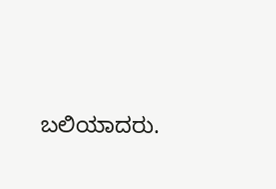ಬಲಿಯಾದರು.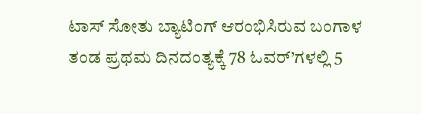ಟಾಸ್ ಸೋತು ಬ್ಯಾಟಿಂಗ್ ಆರಂಭಿಸಿರುವ ಬಂಗಾಳ ತಂಡ ಪ್ರಥಮ ದಿನದಂತ್ಯಕ್ಕೆ 78 ಓವರ್’ಗಳಲ್ಲಿ 5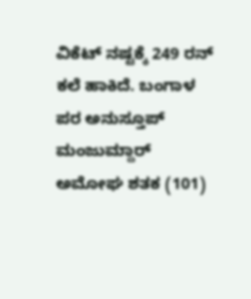ವಿಕೆಟ್ ನಷ್ಟಕ್ಕೆ 249 ರನ್ ಕಲೆ ಹಾಕಿದೆ. ಬಂಗಾಳ ಪರ ಅನುಸ್ತೂಪ್ ಮಂಜುಮ್ದಾರ್ ಅಮೋಘ ಶತಕ (101)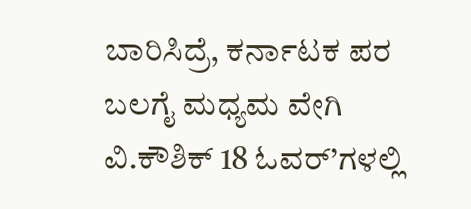ಬಾರಿಸಿದ್ರೆ, ಕರ್ನಾಟಕ ಪರ ಬಲಗೈ ಮಧ್ಯಮ ವೇಗಿ ವಿ.ಕೌಶಿಕ್ 18 ಓವರ್’ಗಳಲ್ಲಿ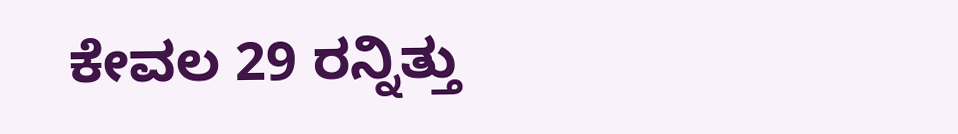ಕೇವಲ 29 ರನ್ನಿತ್ತು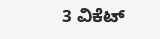3 ವಿಕೆಟ್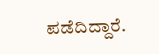ಪಡೆದಿದ್ದಾರೆ.